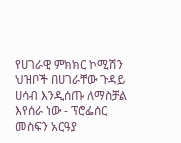የሀገራዊ ምክክር ኮሚሽን ህዝቦች በሀገራቸው ጉዳይ ሀሳብ እንዲሰጡ ለማስቻል እየሰራ ነው - ፕሮፌሰር መስፍን አርዓያ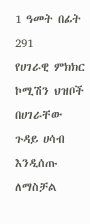1 ዓመት በፊት 291
የሀገራዊ ምክክር ኮሚሽን ህዝቦች በሀገራቸው ጉዳይ ሀሳብ እንዲሰጡ ለማስቻል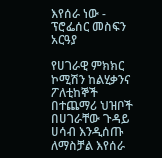እየሰራ ነው - ፕሮፌሰር መስፍን አርዓያ

የሀገራዊ ምክክር ኮሚሽን ከልሂቃንና ፖለቲከኞች በተጨማሪ ህዝቦች በሀገራቸው ጉዳይ ሀሳብ እንዲሰጡ ለማስቻል እየሰራ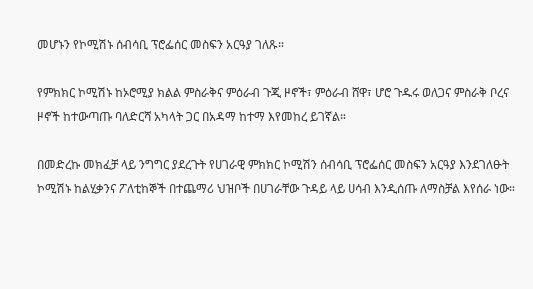መሆኑን የኮሚሽኑ ሰብሳቢ ፕሮፌሰር መስፍን አርዓያ ገለጹ።

የምክክር ኮሚሽኑ ከኦሮሚያ ክልል ምስራቅና ምዕራብ ጉጂ ዞኖች፣ ምዕራብ ሸዋ፣ ሆሮ ጉዱሩ ወለጋና ምስራቅ ቦረና ዞኖች ከተውጣጡ ባለድርሻ አካላት ጋር በአዳማ ከተማ እየመከረ ይገኛል።

በመድረኩ መክፈቻ ላይ ንግግር ያደረጉት የሀገራዊ ምክክር ኮሚሽን ሰብሳቢ ፕሮፌሰር መስፍን አርዓያ እንደገለፁት ኮሚሽኑ ከልሂቃንና ፖለቲከኞች በተጨማሪ ህዝቦች በሀገራቸው ጉዳይ ላይ ሀሳብ እንዲሰጡ ለማስቻል እየሰራ ነው።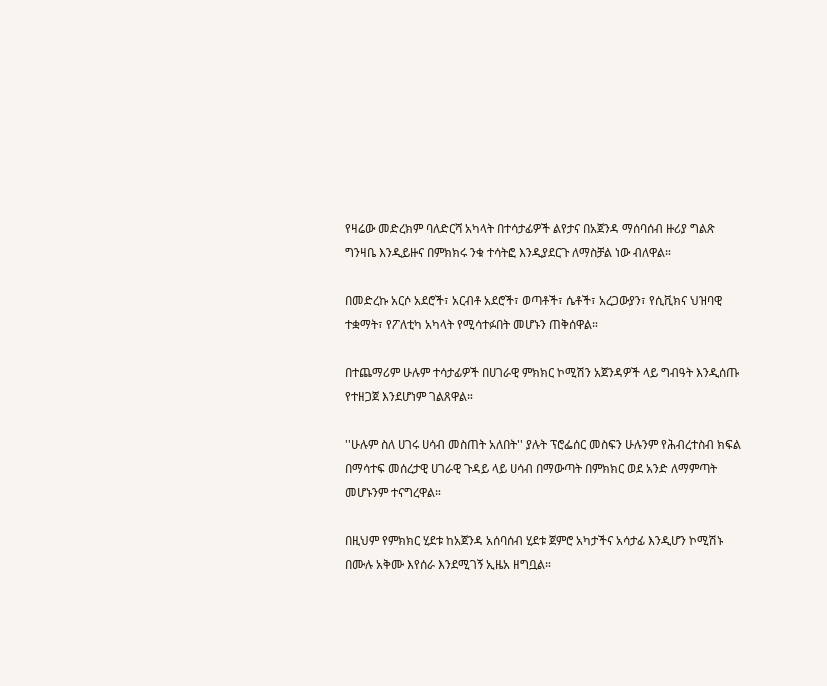የዛሬው መድረክም ባለድርሻ አካላት በተሳታፊዎች ልየታና በአጀንዳ ማሰባሰብ ዙሪያ ግልጽ ግንዛቤ እንዲይዙና በምክክሩ ንቁ ተሳትፎ እንዲያደርጉ ለማስቻል ነው ብለዋል።

በመድረኩ አርሶ አደሮች፣ አርብቶ አደሮች፣ ወጣቶች፣ ሴቶች፣ አረጋውያን፣ የሲቪክና ህዝባዊ ተቋማት፣ የፖለቲካ አካላት የሚሳተፉበት መሆኑን ጠቅሰዋል።

በተጨማሪም ሁሉም ተሳታፊዎች በሀገራዊ ምክክር ኮሚሽን አጀንዳዎች ላይ ግብዓት እንዲሰጡ የተዘጋጀ እንደሆነም ገልጸዋል።

''ሁሉም ስለ ሀገሩ ሀሳብ መስጠት አለበት'' ያሉት ፕሮፌሰር መስፍን ሁሉንም የሕብረተስብ ክፍል በማሳተፍ መሰረታዊ ሀገራዊ ጉዳይ ላይ ሀሳብ በማውጣት በምክክር ወደ አንድ ለማምጣት መሆኑንም ተናግረዋል።

በዚህም የምክክር ሂደቱ ከአጀንዳ አሰባሰብ ሂደቱ ጀምሮ አካታችና አሳታፊ እንዲሆን ኮሚሽኑ በሙሉ አቅሙ እየሰራ እንደሚገኝ ኢዜአ ዘግቧል።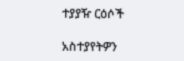ተያያዥ ርዕሶች

አስተያየትዎን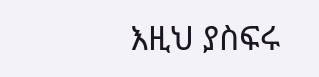እዚህ ያስፍሩ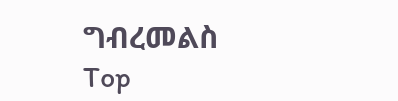ግብረመልስ
Top